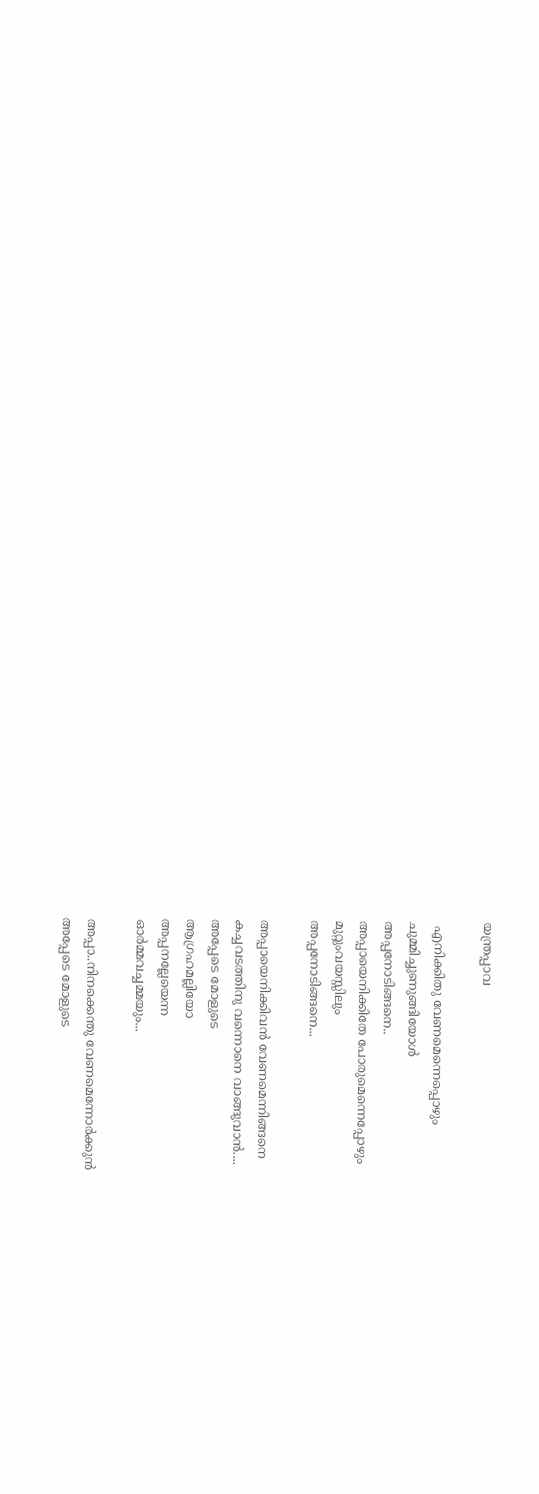യന്ത്രപ്പാവ

 എനിക്കിതു വേണമെന്നെപ്പൊഴും
ചുമ്മിച്ചുണുങ്ങിയോൾ
അപ്പനോടിങ്ങനെ..
അപ്പായെനിക്കിതേ പോരുമെന്നെപ്പോഴും
മുറ്റുംവയസ്സിലും
അപ്പനോടിങ്ങനെ...

അപ്പായെനിക്കിവൻ വേണമെന്നിങ്ങനെ
കച്ചവടത്തിനു വന്നൊനെ വാങ്ങുവാൻ....
അപ്പേടെ മോളുടെ
ആഗ്രഹമല്ലിയോ
അപ്പനല്ലേയെന്ന
ഓർമ്മവച്ചമ്മയും...

അപ്പാ..നിനക്കെന്തു വേണമെന്നോർക്കുൻ
അപ്പേടെ മോളുടെ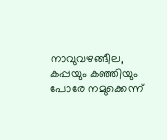നാവുവഴങ്ങീല,
കപ്പയും കഞ്ഞിയും പോരേ നമുക്കെന്ന്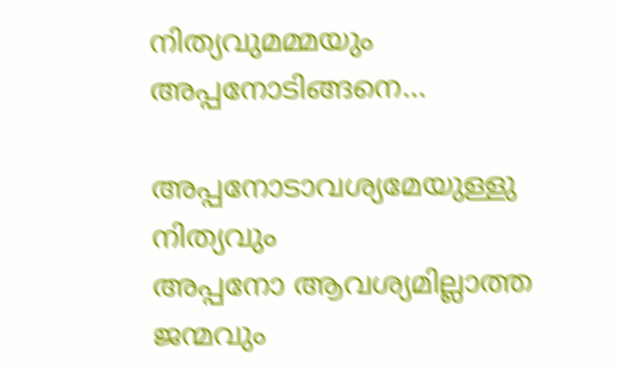നിത്യവുമമ്മയും
അപ്പനോടിങ്ങനെ...

അപ്പനോടാവശ്യമേയുള്ളു നിത്യവും
അപ്പനോ ആവശ്യമില്ലാത്ത ജന്മവും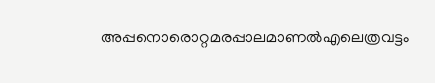അപ്പനൊരൊറ്റമരപ്പാലമാണൽഎലെത്രവട്ടം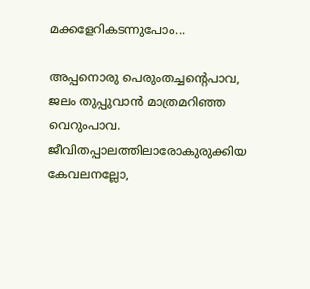മക്കളേറികടന്നുപോം...

അപ്പനൊരു പെരുംതച്ചന്റെപാവ,
ജലം തുപ്പുവാൻ മാത്രമറിഞ്ഞ വെറുംപാവ.
ജീവിതപ്പാലത്തിലാരോകുരുക്കിയ
കേവലനല്ലോ,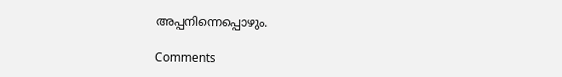അപ്പനിന്നെപ്പൊഴും.

Comments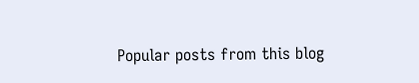Popular posts from this blog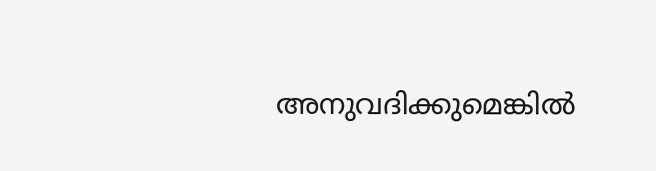അനുവദിക്കുമെങ്കിൽ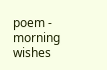poem - morning wishes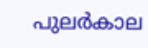പുലർകാല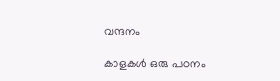വന്ദനം

കാളകൾ ഒരു പഠനം